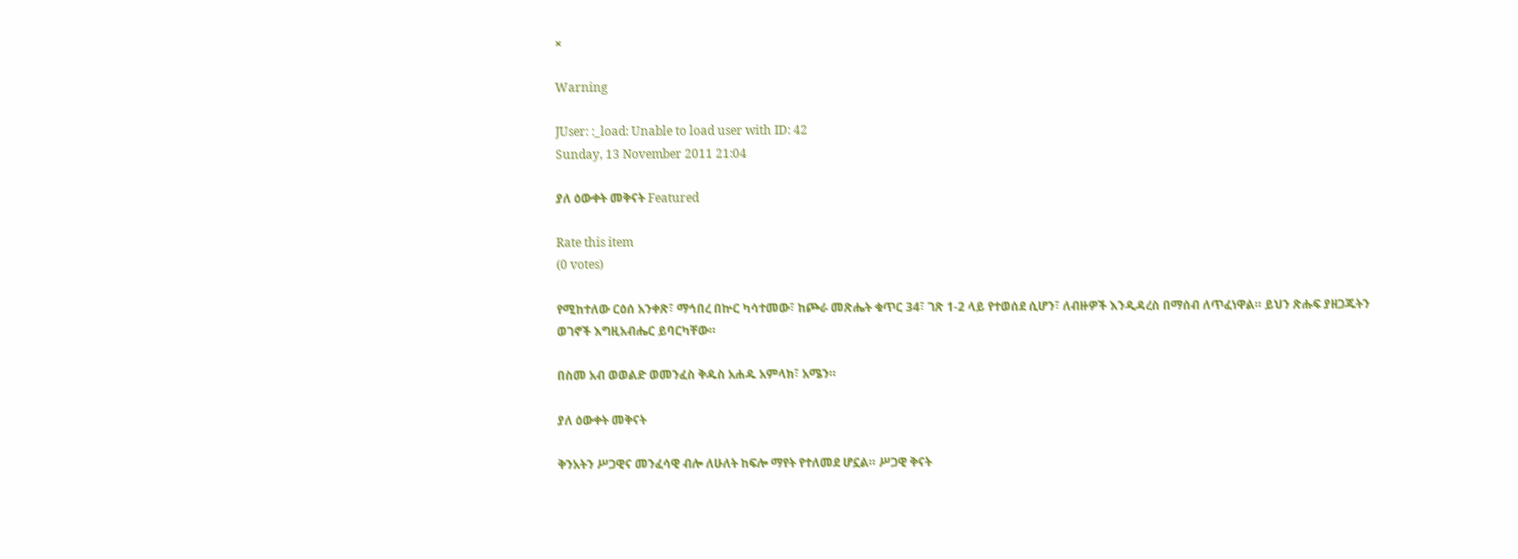×

Warning

JUser: :_load: Unable to load user with ID: 42
Sunday, 13 November 2011 21:04

ያለ ዕውቀት መቅናት Featured

Rate this item
(0 votes)

የሚከተለው ርዕሰ አንቀጽ፣ ማኅበረ በኵር ካሳተመው፣ ከጮራ መጽሔት ቁጥር 34፣ ገጽ 1-2 ላይ የተወሰደ ሲሆን፣ ለብዙዎች እንዲዳረስ በማሰብ ለጥፈነዋል። ይህን ጽሑፍ ያዘጋጁትን ወገኖች እግዚአብሔር ይባርካቸው።

በስመ አብ ወወልድ ወመንፈስ ቅዱስ አሐዱ አምላክ፣ አሜን።

ያለ ዕውቀት መቅናት

ቅንአትን ሥጋዊና መንፈሳዊ ብሎ ለሁለት ከፍሎ ማየት የተለመደ ሆኗል። ሥጋዊ ቅናት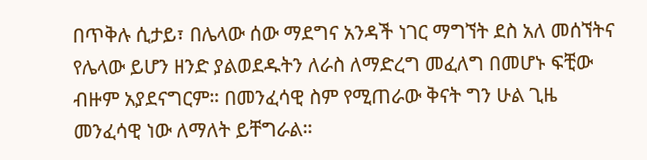በጥቅሉ ሲታይ፣ በሌላው ሰው ማደግና አንዳች ነገር ማግኘት ደስ አለ መሰኘትና የሌላው ይሆን ዘንድ ያልወደዱትን ለራስ ለማድረግ መፈለግ በመሆኑ ፍቺው ብዙም አያደናግርም። በመንፈሳዊ ስም የሚጠራው ቅናት ግን ሁል ጊዜ መንፈሳዊ ነው ለማለት ይቸግራል።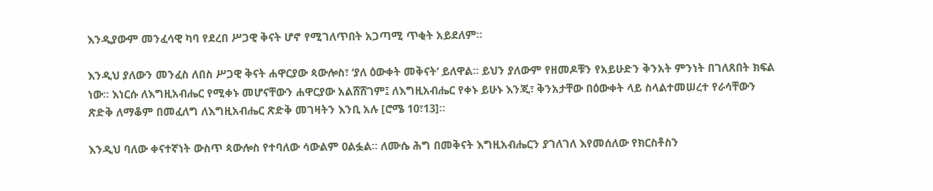እንዲያውም መንፈሳዊ ካባ የደረበ ሥጋዊ ቅናት ሆኖ የሚገለጥበት አጋጣሚ ጥቂት አይደለም።

እንዲህ ያለውን መንፈስ ለበስ ሥጋዊ ቅናት ሐዋርያው ጳውሎስ፣ ‘ያለ ዕውቀት መቅናት’ ይለዋል። ይህን ያለውም የዘመዶቹን የአይሁድን ቅንአት ምንነት በገለጸበት ክፍል ነው። እነርሱ ለእግዚአብሔር የሚቀኑ መሆናቸውን ሐዋርያው አልሸሸገም፤ ለእግዚአብሔር የቀኑ ይሁኑ እንጂ፣ ቅንአታቸው በዕውቀት ላይ ስላልተመሠረተ የራሳቸውን ጽድቅ ለማቆም በመፈለግ ለእግዚአብሔር ጽድቅ መገዛትን እንቢ አሉ [ሮሜ 10፣13]።

እንዲህ ባለው ቀናተኛነት ውስጥ ጳውሎስ የተባለው ሳውልም ዐልፏል። ለሙሴ ሕግ በመቅናት እግዚአብሔርን ያገለገለ እየመሰለው የክርስቶስን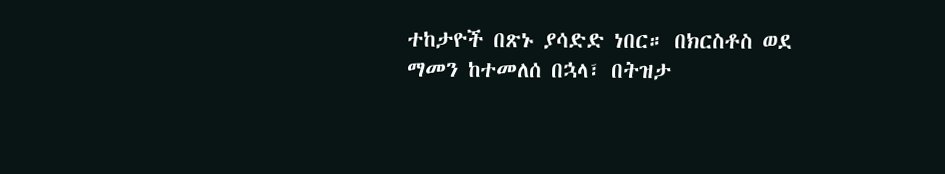ተከታዮች በጽኑ ያሳድድ ነበር። በክርስቶስ ወደ ማመን ከተመለሰ በኋላ፣ በትዝታ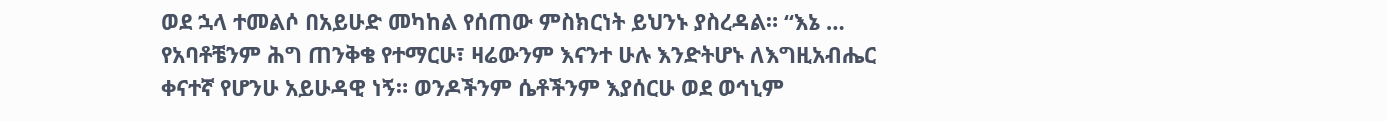ወደ ኋላ ተመልሶ በአይሁድ መካከል የሰጠው ምስክርነት ይህንኑ ያስረዳል። “እኔ … የአባቶቼንም ሕግ ጠንቅቄ የተማርሁ፣ ዛሬውንም እናንተ ሁሉ እንድትሆኑ ለእግዚአብሔር ቀናተኛ የሆንሁ አይሁዳዊ ነኝ። ወንዶችንም ሴቶችንም እያሰርሁ ወደ ወኅኒም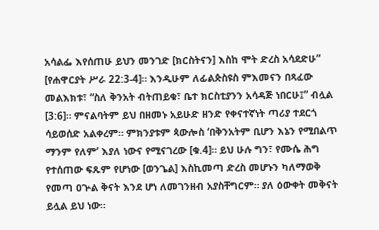አሳልፌ እየሰጠሁ ይህን መንገድ [ክርስትናን] እስከ ሞት ድረስ አሳደድሁ” [የሐዋርያት ሥራ 22:3-4]። እንዲሁም ለፊልጵስዩስ ምእመናን በጻፈው መልእክቱ፣ “ስለ ቅንአት ብትጠይቁ፣ ቤተ ክርስቲያንን አሳዳጅ ነበርሁ፤” ብሏል [3:6]። ምናልባትም ይህ በዘመኑ አይሁድ ዘንድ የቀናተኛነት ጣሪያ ተደርጎ ሳይወሰድ አልቀረም። ምክንያቱም ጳውሎስ ‘በቅንአትም ቢሆን እኔን የሚበልጥ ማንም የለም’ እያለ ነውና የሚናገረው [ቁ.4]። ይህ ሁሉ ግን፣ የሙሴ ሕግ የተሰጠው ፍጹም የሆነው [ወንጌል] እስኪመጣ ድረስ መሆኑን ካለማወቅ የመጣ ዐጕል ቅናት እንደ ሆነ ለመገንዘብ አያስቸግርም። ያለ ዕውቀት መቅናት ይሏል ይህ ነው።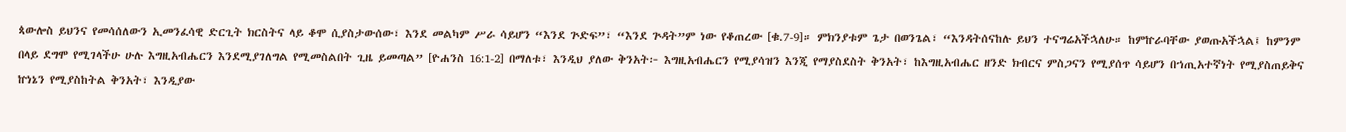ጳውሎስ ይህንና የመሳሰለውን ኢመንፈሳዊ ድርጊት ክርስትና ላይ ቆሞ ሲያስታውሰው፣ እንደ መልካም ሥራ ሳይሆን “እንደ ጕድፍ”፣ “እንደ ጕዳት”ም ነው የቆጠረው [ቁ.7-9]። ምክንያቱም ጌታ በወንጌል፣ “እንዳትሰናከሉ ይህን ተናግሬአችኋለሁ። ከምኵራባቸው ያወጡአችኋል፤ ከምንም በላይ ደግሞ የሚገላችሁ ሁሉ እግዚአብሔርን እንደሚያገለግል የሚመስልበት ጊዜ ይመጣል” [ዮሐንስ 16:1-2] በማለቱ፣ እንዲህ ያለው ቅንአት፦ እግዚአብሔርን የሚያሳዝን እንጂ የማያስደስት ቅንአት፣ ከእግዚአብሔር ዘንድ ክብርና ምስጋናን የሚያሰጥ ሳይሆን በኀጢአተኛነት የሚያስጠይቅና ኵነኔን የሚያስከትል ቅንአት፣ እንዲያው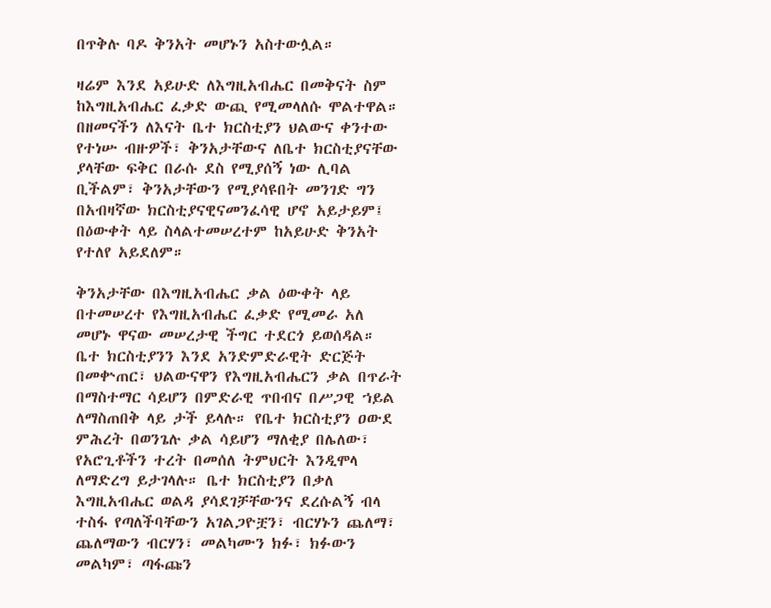በጥቅሉ ባዶ ቅንአት መሆኑን አስተውሏል።

ዛሬም እንደ አይሁድ ለእግዚአብሔር በመቅናት ስም ከእግዚአብሔር ፈቃድ ውጪ የሚመላለሱ ሞልተዋል። በዘመናችን ለእናት ቤተ ክርስቲያን ህልውና ቀንተው የተነሡ ብዙዎች፣ ቅንአታቸውና ለቤተ ክርስቲያናቸው ያላቸው ፍቅር በራሱ ደስ የሚያሰኝ ነው ሊባል ቢችልም፣ ቅንአታቸውን የሚያሳዩበት መንገድ ግን በአብዛኛው ክርስቲያናዊናመንፈሳዊ ሆኖ አይታይም፤ በዕውቀት ላይ ስላልተመሠረተም ከአይሁድ ቅንአት የተለየ አይደለም።

ቅንአታቸው በእግዚአብሔር ቃል ዕውቀት ላይ በተመሠረተ የእግዚአብሔር ፈቃድ የሚመራ አለ መሆኑ ዋናው መሠረታዊ ችግር ተደርጎ ይወሰዳል። ቤተ ክርስቲያንን እንደ አንድምድራዊት ድርጅት በመቍጠር፣ ህልውናዋን የእግዚአብሔርን ቃል በጥራት በማስተማር ሳይሆን በምድራዊ ጥበብና በሥጋዊ ኀይል ለማስጠበቅ ላይ ታች ይላሉ። የቤተ ክርስቲያን ዐውደ ምሕረት በወንጌሉ ቃል ሳይሆን ማለቂያ በሌለው፣ የአሮጊቶችን ተረት በመሰለ ትምህርት እንዲሞላ ለማድረግ ይታገላሉ። ቤተ ክርስቲያን በቃለ እግዚአብሔር ወልዳ ያሳደገቻቸውንና ደረሱልኝ ብላ ተስፋ የጣለችባቸውን አገልጋዮቿን፣ ብርሃኑን ጨለማ፣ ጨለማውን ብርሃን፣ መልካሙን ክፉ፣ ክፉውን መልካም፣ ጣፋጩን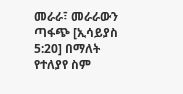መራራ፣ መራራውን ጣፋጭ [ኢሳይያስ 5:20] በማለት የተለያየ ስም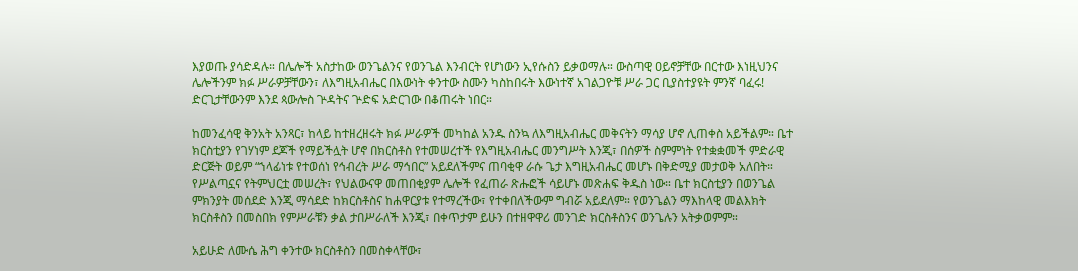እያወጡ ያሳድዳሉ። በሌሎች አስታከው ወንጌልንና የወንጌል እንብርት የሆነውን ኢየሱስን ይቃወማሉ። ውስጣዊ ዐይኖቻቸው በርተው እነዚህንና ሌሎችንም ክፉ ሥራዎቻቸውን፣ ለእግዚአብሔር በእውነት ቀንተው ስሙን ካስከበሩት እውነተኛ አገልጋዮቹ ሥራ ጋር ቢያስተያዩት ምንኛ ባፈሩ! ድርጊታቸውንም እንደ ጳውሎስ ጕዳትና ጕድፍ አድርገው በቆጠሩት ነበር።

ከመንፈሳዊ ቅንአት አንጻር፣ ከላይ ከተዘረዘሩት ክፉ ሥራዎች መካከል አንዱ ስንኳ ለእግዚአብሔር መቅናትን ማሳያ ሆኖ ሊጠቀስ አይችልም። ቤተ ክርስቲያን የገሃነም ደጆች የማይችሏት ሆኖ በክርስቶስ የተመሠረተች የእግዚአብሔር መንግሥት እንጂ፣ በሰዎች ስምምነት የተቋቋመች ምድራዊ ድርጅት ወይም “ኀላፊነቱ የተወሰነ የኅብረት ሥራ ማኅበር” አይደለችምና ጠባቂዋ ራሱ ጌታ እግዚአብሔር መሆኑ በቅድሚያ መታወቅ አለበት። የሥልጣኗና የትምህርቷ መሠረት፣ የህልውናዋ መጠበቂያም ሌሎች የፈጠራ ጽሑፎች ሳይሆኑ መጽሐፍ ቅዱስ ነው። ቤተ ክርስቲያን በወንጌል ምክንያት መሰደድ እንጂ ማሳደድ ከክርስቶስና ከሐዋርያቱ የተማረችው፣ የተቀበለችውም ግብሯ አይደለም። የወንጌልን ማእከላዊ መልእክት ክርስቶስን በመስበክ የምሥራቹን ቃል ታበሥራለች እንጂ፣ በቀጥታም ይሁን በተዘዋዋሪ መንገድ ክርስቶስንና ወንጌሉን አትቃወምም።

አይሁድ ለሙሴ ሕግ ቀንተው ክርስቶስን በመስቀላቸው፣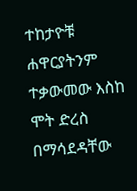ተከታዮቹ ሐዋርያትንም ተቃውመው እስከ ሞት ድረስ በማሳደዳቸው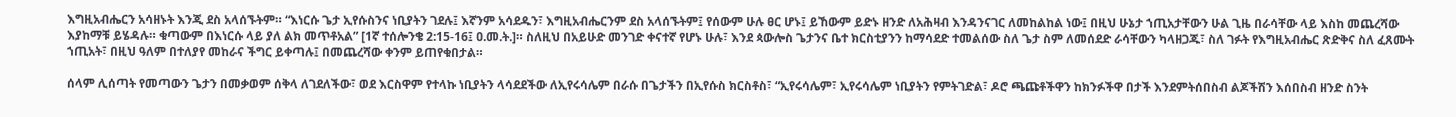እግዚአብሔርን አሳዘኑት እንጂ ደስ አላሰኙትም። “እነርሱ ጌታ ኢየሱስንና ነቢያትን ገደሉ፤ እኛንም አሳደዱን፣ እግዚአብሔርንም ደስ አላሰኙትም፤ የሰውም ሁሉ ፀር ሆኑ፤ ይኸውም ይድኑ ዘንድ ለአሕዛብ እንዳንናገር ለመከልከል ነው፤ በዚህ ሁኔታ ኀጢአታቸውን ሁል ጊዜ በራሳቸው ላይ እስከ መጨረሻው እያከማቹ ይሄዳሉ። ቁጣውም በእነርሱ ላይ ያለ ልክ መጥቶአል” [1ኛ ተሰሎንቄ 2:15-16፤ ዐ.መ.ት.]። ስለዚህ በአይሁድ መንገድ ቀናተኛ የሆኑ ሁሉ፣ እንደ ጳውሎስ ጌታንና ቤተ ክርስቲያንን ከማሳደድ ተመልሰው ስለ ጌታ ስም ለመሰደድ ራሳቸውን ካላዘጋጁ፣ ስለ ገፉት የእግዚአብሔር ጽድቅና ስለ ፈጸሙት ኀጢአት፣ በዚህ ዓለም በተለያየ መከራና ችግር ይቀጣሉ፤ በመጨረሻው ቀንም ይጠየቁበታል።

ሰላም ሊሰጣት የመጣውን ጌታን በመቃወም ሰቅላ ለገደለችው፣ ወደ እርስዋም የተላኩ ነቢያትን ላሳደደችው ለኢየሩሳሌም በራሱ በጌታችን በኢየሱስ ክርስቶስ፣ “ኢየሩሳሌም፣ ኢየሩሳሌም ነቢያትን የምትገድል፣ ዶሮ ጫጩቶችዋን ከክንፉችዋ በታች እንደምትሰበስብ ልጆችሽን እሰበስብ ዘንድ ስንት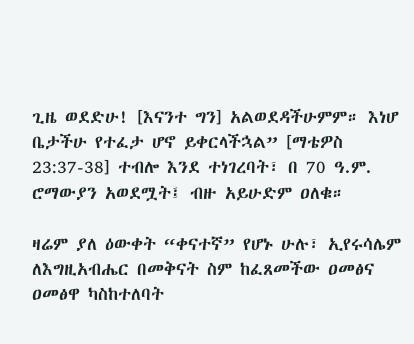ጊዜ ወደድሁ! [እናንተ ግን] አልወደዳችሁምም። እነሆ ቤታችሁ የተፈታ ሆኖ ይቀርላችኋል” [ማቴዎስ 23:37-38] ተብሎ እንደ ተነገረባት፣ በ 70 ዓ.ም. ሮማውያን አወደሟት፤ ብዙ አይሁድም ዐለቁ።

ዛሬም ያለ ዕውቀት “ቀናተኛ” የሆኑ ሁሉ፣ ኢየሩሳሌም ለእግዚአብሔር በመቅናት ስም ከፈጸመችው ዐመፅና ዐመፅዋ ካስከተለባት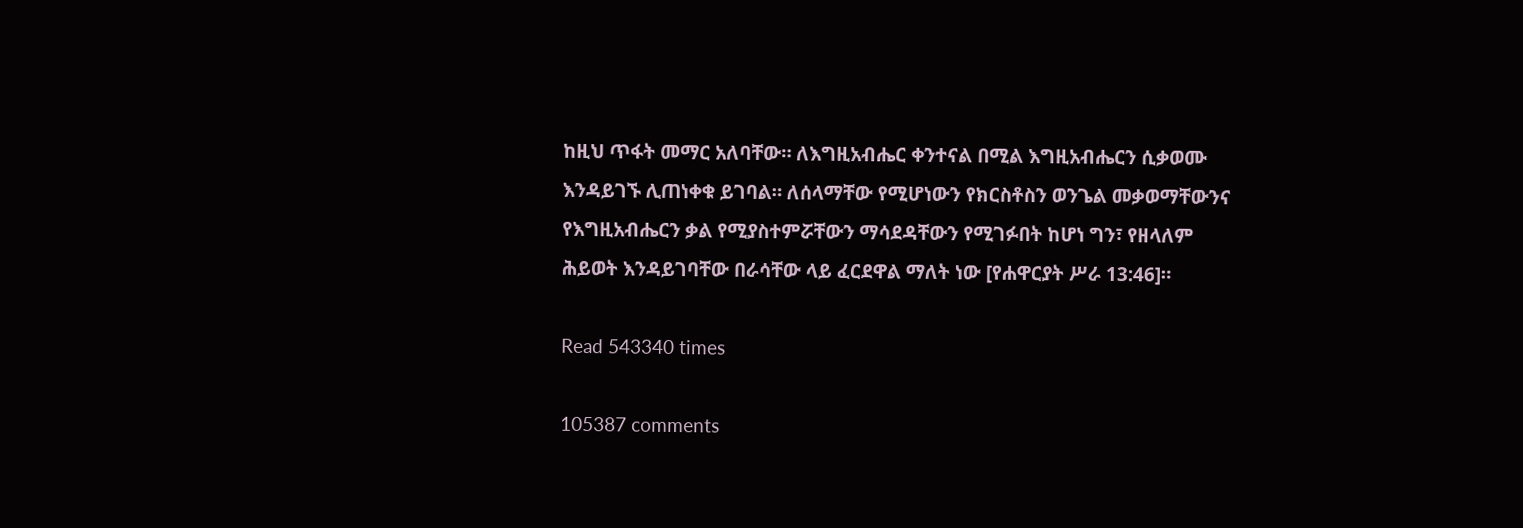ከዚህ ጥፋት መማር አለባቸው። ለእግዚአብሔር ቀንተናል በሚል እግዚአብሔርን ሲቃወሙ እንዳይገኙ ሊጠነቀቁ ይገባል። ለሰላማቸው የሚሆነውን የክርስቶስን ወንጌል መቃወማቸውንና የእግዚአብሔርን ቃል የሚያስተምሯቸውን ማሳደዳቸውን የሚገፉበት ከሆነ ግን፣ የዘላለም ሕይወት እንዳይገባቸው በራሳቸው ላይ ፈርደዋል ማለት ነው [የሐዋርያት ሥራ 13:46]።

Read 543340 times

105387 comments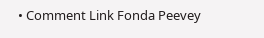• Comment Link Fonda Peevey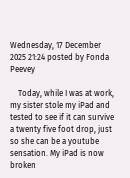Wednesday, 17 December 2025 21:24 posted by Fonda Peevey

    Today, while I was at work, my sister stole my iPad and tested to see if it can survive a twenty five foot drop, just so she can be a youtube sensation. My iPad is now broken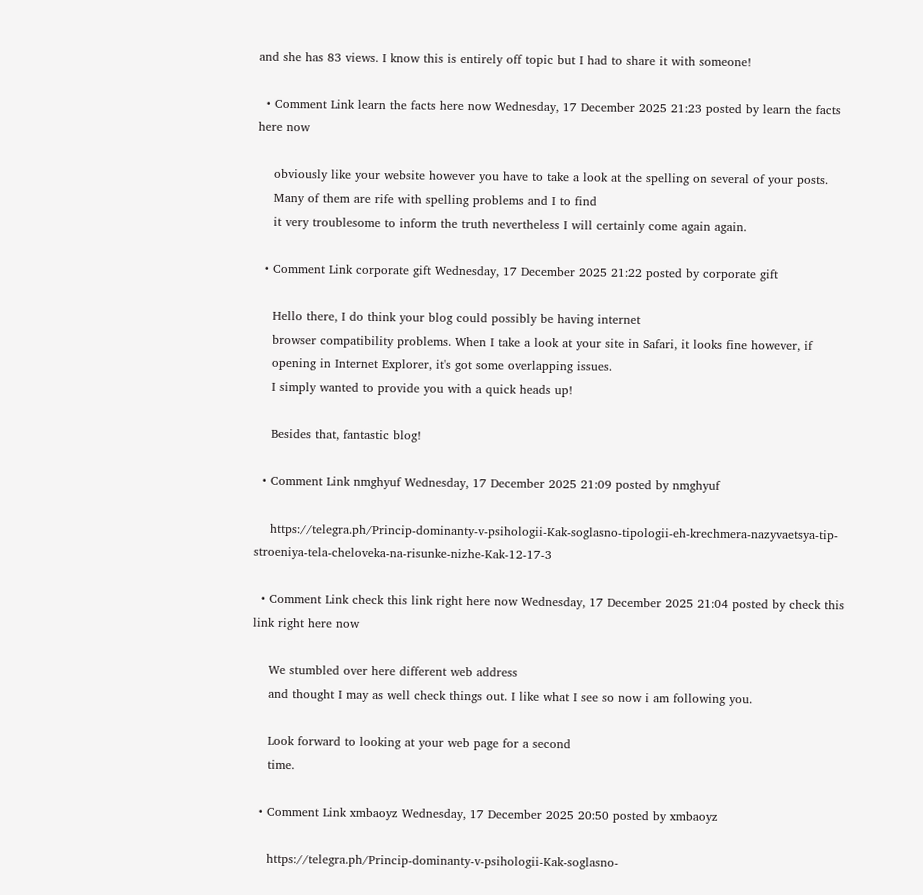and she has 83 views. I know this is entirely off topic but I had to share it with someone!

  • Comment Link learn the facts here now Wednesday, 17 December 2025 21:23 posted by learn the facts here now

    obviously like your website however you have to take a look at the spelling on several of your posts.
    Many of them are rife with spelling problems and I to find
    it very troublesome to inform the truth nevertheless I will certainly come again again.

  • Comment Link corporate gift Wednesday, 17 December 2025 21:22 posted by corporate gift

    Hello there, I do think your blog could possibly be having internet
    browser compatibility problems. When I take a look at your site in Safari, it looks fine however, if
    opening in Internet Explorer, it's got some overlapping issues.
    I simply wanted to provide you with a quick heads up!

    Besides that, fantastic blog!

  • Comment Link nmghyuf Wednesday, 17 December 2025 21:09 posted by nmghyuf

    https://telegra.ph/Princip-dominanty-v-psihologii-Kak-soglasno-tipologii-eh-krechmera-nazyvaetsya-tip-stroeniya-tela-cheloveka-na-risunke-nizhe-Kak-12-17-3

  • Comment Link check this link right here now Wednesday, 17 December 2025 21:04 posted by check this link right here now

    We stumbled over here different web address
    and thought I may as well check things out. I like what I see so now i am following you.

    Look forward to looking at your web page for a second
    time.

  • Comment Link xmbaoyz Wednesday, 17 December 2025 20:50 posted by xmbaoyz

    https://telegra.ph/Princip-dominanty-v-psihologii-Kak-soglasno-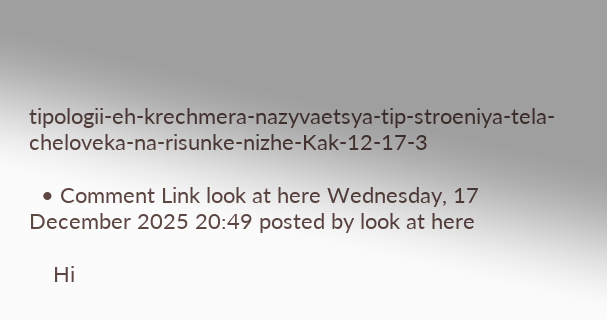tipologii-eh-krechmera-nazyvaetsya-tip-stroeniya-tela-cheloveka-na-risunke-nizhe-Kak-12-17-3

  • Comment Link look at here Wednesday, 17 December 2025 20:49 posted by look at here

    Hi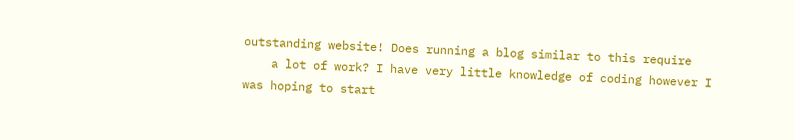outstanding website! Does running a blog similar to this require
    a lot of work? I have very little knowledge of coding however I was hoping to start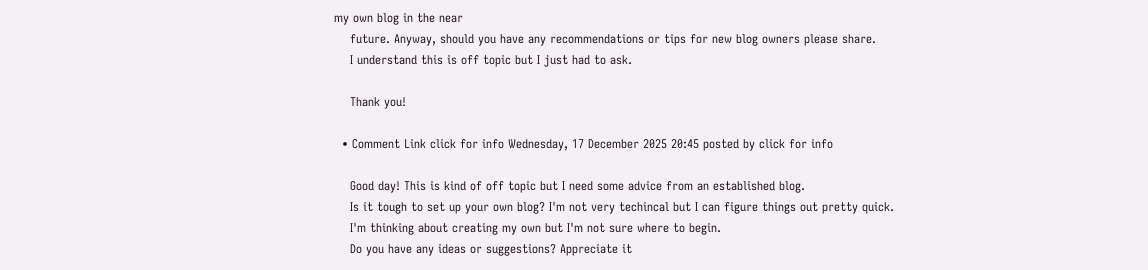my own blog in the near
    future. Anyway, should you have any recommendations or tips for new blog owners please share.
    I understand this is off topic but I just had to ask.

    Thank you!

  • Comment Link click for info Wednesday, 17 December 2025 20:45 posted by click for info

    Good day! This is kind of off topic but I need some advice from an established blog.
    Is it tough to set up your own blog? I'm not very techincal but I can figure things out pretty quick.
    I'm thinking about creating my own but I'm not sure where to begin.
    Do you have any ideas or suggestions? Appreciate it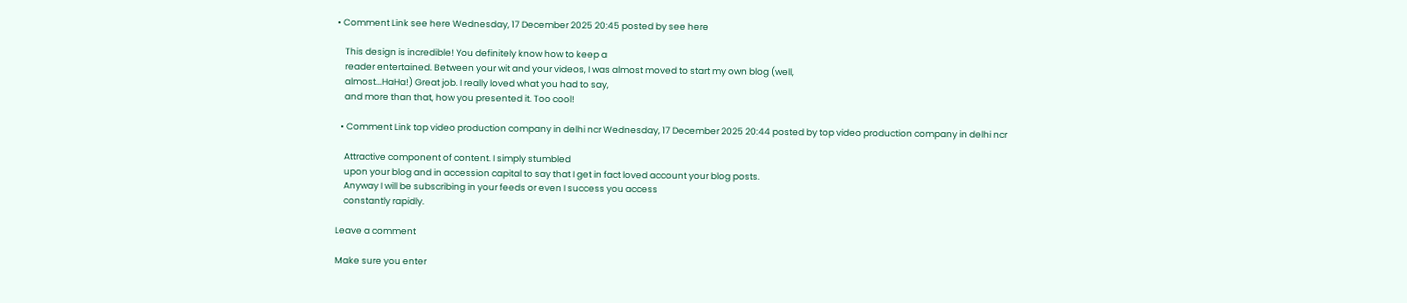• Comment Link see here Wednesday, 17 December 2025 20:45 posted by see here

    This design is incredible! You definitely know how to keep a
    reader entertained. Between your wit and your videos, I was almost moved to start my own blog (well,
    almost...HaHa!) Great job. I really loved what you had to say,
    and more than that, how you presented it. Too cool!

  • Comment Link top video production company in delhi ncr Wednesday, 17 December 2025 20:44 posted by top video production company in delhi ncr

    Attractive component of content. I simply stumbled
    upon your blog and in accession capital to say that I get in fact loved account your blog posts.
    Anyway I will be subscribing in your feeds or even I success you access
    constantly rapidly.

Leave a comment

Make sure you enter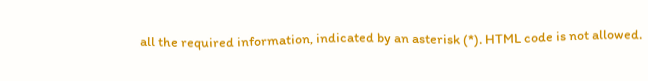all the required information, indicated by an asterisk (*). HTML code is not allowed.